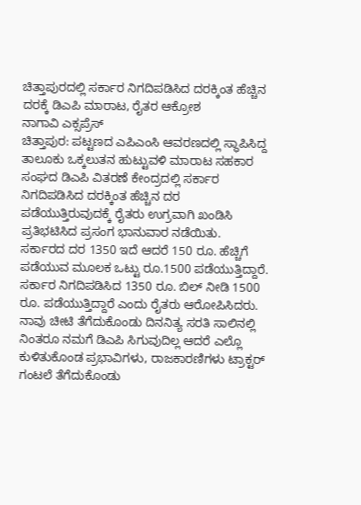ಚಿತ್ತಾಪುರದಲ್ಲಿ ಸರ್ಕಾರ ನಿಗದಿಪಡಿಸಿದ ದರಕ್ಕಿಂತ ಹೆಚ್ಚಿನ ದರಕ್ಕೆ ಡಿಎಪಿ ಮಾರಾಟ, ರೈತರ ಆಕ್ರೋಶ
ನಾಗಾವಿ ಎಕ್ಸಪ್ರೆಸ್
ಚಿತ್ತಾಪುರ: ಪಟ್ಟಣದ ಎಪಿಎಂಸಿ ಆವರಣದಲ್ಲಿ ಸ್ಥಾಪಿಸಿದ್ದ ತಾಲೂಕು ಒಕ್ಕಲುತನ ಹುಟ್ಟುವಳಿ ಮಾರಾಟ ಸಹಕಾರ ಸಂಘದ ಡಿಎಪಿ ವಿತರಣೆ ಕೇಂದ್ರದಲ್ಲಿ ಸರ್ಕಾರ ನಿಗದಿಪಡಿಸಿದ ದರಕ್ಕಿಂತ ಹೆಚ್ಚಿನ ದರ ಪಡೆಯುತ್ತಿರುವುದಕ್ಕೆ ರೈತರು ಉಗ್ರವಾಗಿ ಖಂಡಿಸಿ ಪ್ರತಿಭಟಿಸಿದ ಪ್ರಸಂಗ ಭಾನುವಾರ ನಡೆಯಿತು.
ಸರ್ಕಾರದ ದರ 1350 ಇದೆ ಆದರೆ 150 ರೂ. ಹೆಚ್ಚಿಗೆ ಪಡೆಯುವ ಮೂಲಕ ಒಟ್ಟು ರೂ.1500 ಪಡೆಯುತ್ತಿದ್ದಾರೆ. ಸರ್ಕಾರ ನಿಗದಿಪಡಿಸಿದ 1350 ರೂ. ಬಿಲ್ ನೀಡಿ 1500 ರೂ. ಪಡೆಯುತ್ತಿದ್ದಾರೆ ಎಂದು ರೈತರು ಆರೋಪಿಸಿದರು.
ನಾವು ಚೀಟಿ ತೆಗೆದುಕೊಂಡು ದಿನನಿತ್ಯ ಸರತಿ ಸಾಲಿನಲ್ಲಿ ನಿಂತರೂ ನಮಗೆ ಡಿಎಪಿ ಸಿಗುವುದಿಲ್ಲ ಆದರೆ ಎಲ್ಲೊ ಕುಳಿತುಕೊಂಡ ಪ್ರಭಾವಿಗಳು, ರಾಜಕಾರಣಿಗಳು ಟ್ರಾಕ್ಟರ್ ಗಂಟಲೆ ತೆಗೆದುಕೊಂಡು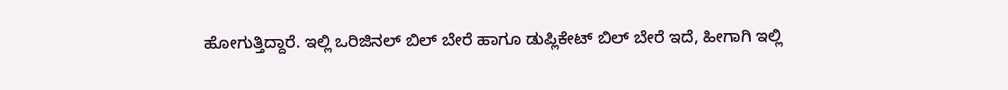ಹೋಗುತ್ತಿದ್ದಾರೆ. ಇಲ್ಲಿ ಒರಿಜಿನಲ್ ಬಿಲ್ ಬೇರೆ ಹಾಗೂ ಡುಪ್ಲಿಕೇಟ್ ಬಿಲ್ ಬೇರೆ ಇದೆ, ಹೀಗಾಗಿ ಇಲ್ಲಿ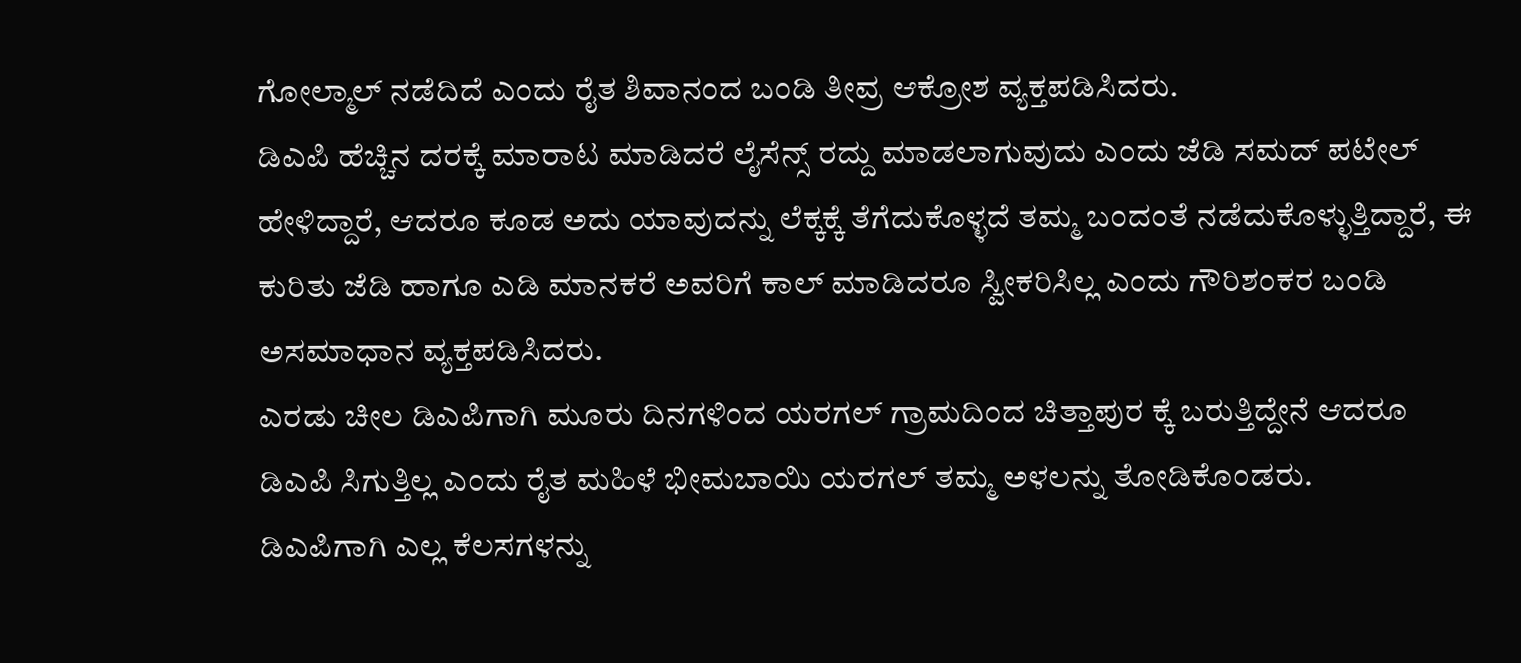ಗೋಲ್ಮಾಲ್ ನಡೆದಿದೆ ಎಂದು ರೈತ ಶಿವಾನಂದ ಬಂಡಿ ತೀವ್ರ ಆಕ್ರೋಶ ವ್ಯಕ್ತಪಡಿಸಿದರು.
ಡಿಎಪಿ ಹೆಚ್ಚಿನ ದರಕ್ಕೆ ಮಾರಾಟ ಮಾಡಿದರೆ ಲೈಸೆನ್ಸ್ ರದ್ದು ಮಾಡಲಾಗುವುದು ಎಂದು ಜೆಡಿ ಸಮದ್ ಪಟೇಲ್ ಹೇಳಿದ್ದಾರೆ, ಆದರೂ ಕೂಡ ಅದು ಯಾವುದನ್ನು ಲೆಕ್ಕಕ್ಕೆ ತೆಗೆದುಕೊಳ್ಳದೆ ತಮ್ಮ ಬಂದಂತೆ ನಡೆದುಕೊಳ್ಳುತ್ತಿದ್ದಾರೆ, ಈ ಕುರಿತು ಜೆಡಿ ಹಾಗೂ ಎಡಿ ಮಾನಕರೆ ಅವರಿಗೆ ಕಾಲ್ ಮಾಡಿದರೂ ಸ್ವೀಕರಿಸಿಲ್ಲ ಎಂದು ಗೌರಿಶಂಕರ ಬಂಡಿ ಅಸಮಾಧಾನ ವ್ಯಕ್ತಪಡಿಸಿದರು.
ಎರಡು ಚೀಲ ಡಿಎಪಿಗಾಗಿ ಮೂರು ದಿನಗಳಿಂದ ಯರಗಲ್ ಗ್ರಾಮದಿಂದ ಚಿತ್ತಾಪುರ ಕ್ಕೆ ಬರುತ್ತಿದ್ದೇನೆ ಆದರೂ ಡಿಎಪಿ ಸಿಗುತ್ತಿಲ್ಲ ಎಂದು ರೈತ ಮಹಿಳೆ ಭೀಮಬಾಯಿ ಯರಗಲ್ ತಮ್ಮ ಅಳಲನ್ನು ತೋಡಿಕೊಂಡರು.
ಡಿಎಪಿಗಾಗಿ ಎಲ್ಲ ಕೆಲಸಗಳನ್ನು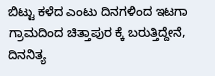ಬಿಟ್ಟು ಕಳೆದ ಎಂಟು ದಿನಗಳಿಂದ ಇಟಗಾ ಗ್ರಾಮದಿಂದ ಚಿತ್ತಾಪುರ ಕ್ಕೆ ಬರುತ್ತಿದ್ದೇನೆ, ದಿನನಿತ್ಯ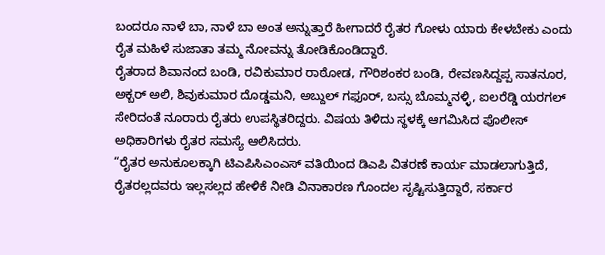ಬಂದರೂ ನಾಳೆ ಬಾ, ನಾಳೆ ಬಾ ಅಂತ ಅನ್ನುತ್ತಾರೆ ಹೀಗಾದರೆ ರೈತರ ಗೋಳು ಯಾರು ಕೇಳಬೇಕು ಎಂದು ರೈತ ಮಹಿಳೆ ಸುಜಾತಾ ತಮ್ಮ ನೋವನ್ನು ತೋಡಿಕೊಂಡಿದ್ದಾರೆ.
ರೈತರಾದ ಶಿವಾನಂದ ಬಂಡಿ, ರವಿಕುಮಾರ ರಾಠೋಡ, ಗೌರಿಶಂಕರ ಬಂಡಿ, ರೇವಣಸಿದ್ದಪ್ಪ ಸಾತನೂರ, ಅಕ್ಬರ್ ಅಲಿ, ಶಿವುಕುಮಾರ ದೊಡ್ಡಮನಿ, ಅಬ್ದುಲ್ ಗಫೂರ್, ಬಸ್ಸು ಬೊಮ್ಮನಳ್ಳಿ, ಐಲರೆಡ್ಡಿ ಯರಗಲ್ ಸೇರಿದಂತೆ ನೂರಾರು ರೈತರು ಉಪಸ್ಥಿತರಿದ್ದರು. ವಿಷಯ ತಿಳಿದು ಸ್ಥಳಕ್ಕೆ ಆಗಮಿಸಿದ ಪೊಲೀಸ್ ಅಧಿಕಾರಿಗಳು ರೈತರ ಸಮಸ್ಯೆ ಆಲಿಸಿದರು.
“ರೈತರ ಅನುಕೂಲಕ್ಕಾಗಿ ಟಿಎಪಿಸಿಎಂಎಸ್ ವತಿಯಿಂದ ಡಿಎಪಿ ವಿತರಣೆ ಕಾರ್ಯ ಮಾಡಲಾಗುತ್ತಿದೆ, ರೈತರಲ್ಲದವರು ಇಲ್ಲಸಲ್ಲದ ಹೇಳಿಕೆ ನೀಡಿ ವಿನಾಕಾರಣ ಗೊಂದಲ ಸೃಷ್ಟಿಸುತ್ತಿದ್ದಾರೆ, ಸರ್ಕಾರ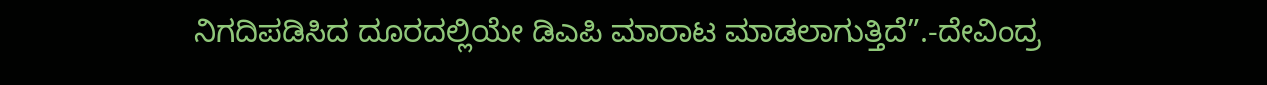ನಿಗದಿಪಡಿಸಿದ ದೂರದಲ್ಲಿಯೇ ಡಿಎಪಿ ಮಾರಾಟ ಮಾಡಲಾಗುತ್ತಿದೆ”.-ದೇವಿಂದ್ರ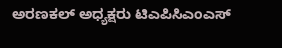ಅರಣಕಲ್ ಅಧ್ಯಕ್ಷರು ಟಿಎಪಿಸಿಎಂಎಸ್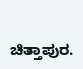ಚಿತ್ತಾಪುರ.